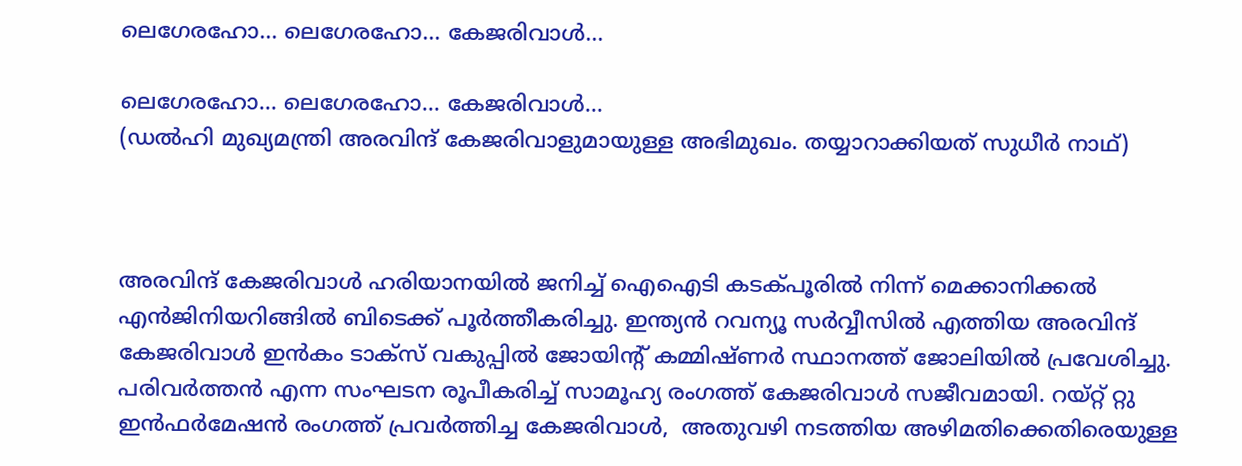ലെഗേരഹോ... ലെഗേരഹോ... കേജരിവാള്‍...

ലെഗേരഹോ... ലെഗേരഹോ... കേജരിവാള്‍...
(ഡല്‍ഹി മുഖ്യമന്ത്രി അരവിന്ദ് കേജരിവാളുമായുള്ള അഭിമുഖം. തയ്യാറാക്കിയത് സുധീര്‍ നാഥ്)



അരവിന്ദ് കേജരിവാള്‍ ഹരിയാനയില്‍ ജനിച്ച് ഐഐടി കടക്പൂരില്‍ നിന്ന് മെക്കാനിക്കല്‍ എന്‍ജിനിയറിങ്ങില്‍ ബിടെക്ക് പൂര്‍ത്തീകരിച്ചു. ഇന്ത്യന്‍ റവന്യൂ സര്‍വ്വീസില്‍ എത്തിയ അരവിന്ദ് കേജരിവാള്‍ ഇന്‍കം ടാക്സ് വകുപ്പില്‍ ജോയിന്‍റ് കമ്മിഷ്ണര്‍ സ്ഥാനത്ത് ജോലിയില്‍ പ്രവേശിച്ചു. പരിവര്‍ത്തന്‍ എന്ന സംഘടന രൂപീകരിച്ച് സാമൂഹ്യ രംഗത്ത് കേജരിവാള്‍ സജീവമായി. റയ്റ്റ് റ്റു ഇന്‍ഫര്‍മേഷന്‍ രംഗത്ത് പ്രവര്‍ത്തിച്ച കേജരിവാള്‍,  അതുവഴി നടത്തിയ അഴിമതിക്കെതിരെയുള്ള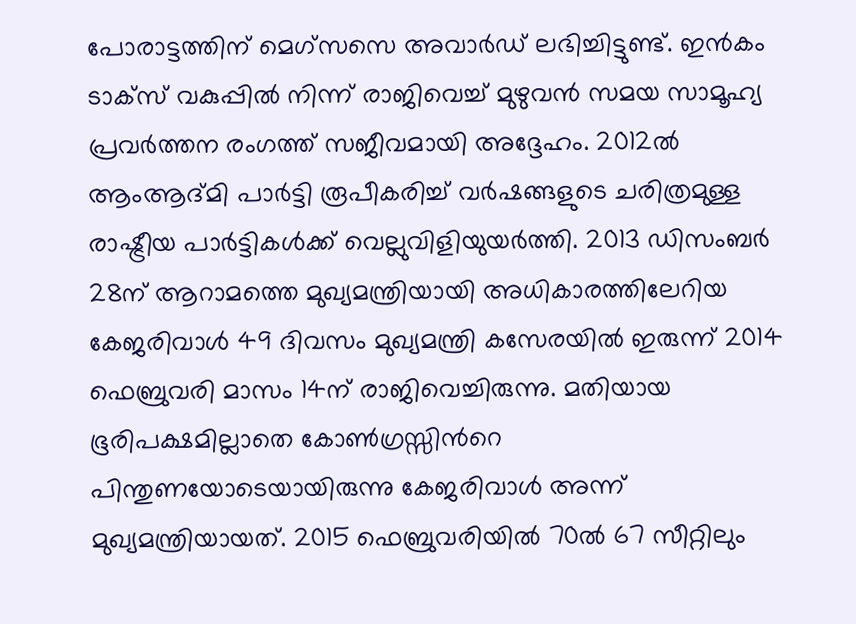പോരാട്ടത്തിന് മെഗ്സസെ അവാര്‍ഡ് ലഭിച്ചിട്ടുണ്ട്. ഇന്‍കം ടാക്സ് വകുപ്പില്‍ നിന്ന് രാജിവെച്ച് മുഴുവന്‍ സമയ സാമൂഹ്യ പ്രവര്‍ത്തന രംഗത്ത് സജീവമായി അദ്ദേഹം. 2012ല്‍ ആംആദ്മി പാര്‍ട്ടി രൂപീകരിച്ച് വര്‍ഷങ്ങളുടെ ചരിത്രമുള്ള രാഷ്ട്രീയ പാര്‍ട്ടികള്‍ക്ക് വെല്ലുവിളിയുയര്‍ത്തി. 2013 ഡിസംബര്‍ 28ന് ആറാമത്തെ മുഖ്യമന്ത്രിയായി അധികാരത്തിലേറിയ കേജരിവാള്‍ 49 ദിവസം മുഖ്യമന്ത്രി കസേരയില്‍ ഇരുന്ന് 2014 ഫെബ്രുവരി മാസം 14ന് രാജിവെച്ചിരുന്നു. മതിയായ ഭൂരിപക്ഷമില്ലാതെ കോണ്‍ഗ്രസ്സിന്‍റെ പിന്തുണയോടെയായിരുന്നു കേജരിവാള്‍ അന്ന് മുഖ്യമന്ത്രിയായത്. 2015 ഫെബ്രുവരിയില്‍ 70ല്‍ 67 സീറ്റിലും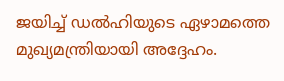ജയിച്ച് ഡല്‍ഹിയുടെ ഏഴാമത്തെ മുഖ്യമന്ത്രിയായി അദ്ദേഹം.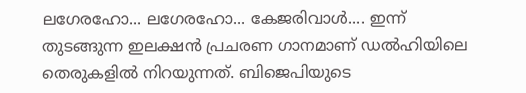ലഗേരഹോ... ലഗേരഹോ... കേജരിവാള്‍.... ഇന്ന് തുടങ്ങുന്ന ഇലക്ഷന്‍ പ്രചരണ ഗാനമാണ് ഡല്‍ഹിയിലെ തെരുകളില്‍ നിറയുന്നത്. ബിജെപിയുടെ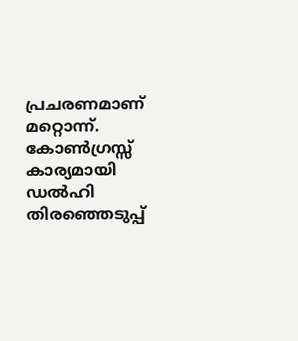പ്രചരണമാണ് മറ്റൊന്ന്. കോണ്‍ഗ്രസ്സ് കാര്യമായി ഡല്‍ഹി തിരഞ്ഞെടുപ്പ്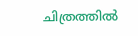ചിത്രത്തില്‍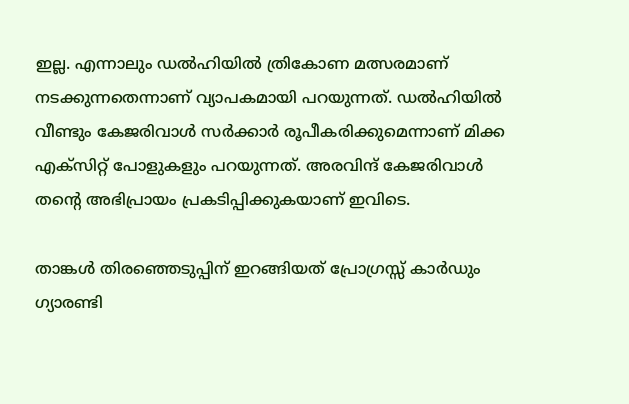ഇല്ല. എന്നാലും ഡല്‍ഹിയില്‍ ത്രികോണ മത്സരമാണ് നടക്കുന്നതെന്നാണ് വ്യാപകമായി പറയുന്നത്. ഡല്‍ഹിയില്‍ വീണ്ടും കേജരിവാള്‍ സര്‍ക്കാര്‍ രൂപീകരിക്കുമെന്നാണ് മിക്ക എക്സിറ്റ് പോളുകളും പറയുന്നത്. അരവിന്ദ് കേജരിവാള്‍ തന്‍റെ അഭിപ്രായം പ്രകടിപ്പിക്കുകയാണ് ഇവിടെ.

താങ്കള്‍ തിരഞ്ഞെടുപ്പിന് ഇറങ്ങിയത് പ്രോഗ്രസ്സ് കാര്‍ഡും ഗ്യാരണ്ടി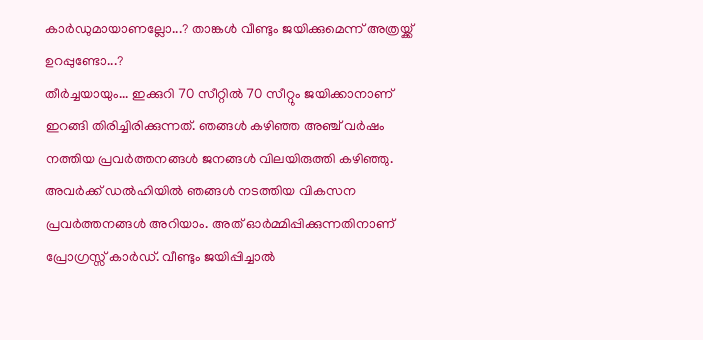കാര്‍ഡുമായാണല്ലോ...? താങ്കള്‍ വീണ്ടും ജയിക്കുമെന്ന് അത്രയ്ക്ക് ഉറപ്പുണ്ടോ...?
തീര്‍ച്ചയായും... ഇക്കുറി 70 സീറ്റില്‍ 70 സീറ്റും ജയിക്കാനാണ് ഇറങ്ങി തിരിച്ചിരിക്കുന്നത്. ഞങ്ങള്‍ കഴിഞ്ഞ അഞ്ച് വര്‍ഷം നത്തിയ പ്രവര്‍ത്തനങ്ങള്‍ ജനങ്ങള്‍ വിലയിരുത്തി കഴിഞ്ഞു. അവര്‍ക്ക് ഡല്‍ഹിയില്‍ ഞങ്ങള്‍ നടത്തിയ വികസന പ്രവര്‍ത്തനങ്ങള്‍ അറിയാം. അത് ഓര്‍മ്മിപ്പിക്കുന്നതിനാണ് പ്രോഗ്രസ്സ് കാര്‍ഡ്. വീണ്ടും ജയിപ്പിച്ചാല്‍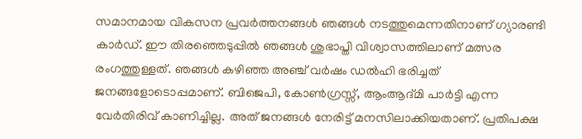സമാനമായ വികസന പ്രവര്‍ത്തനങ്ങള്‍ ഞങ്ങള്‍ നടത്തുമെന്നതിനാണ് ഗ്യാരണ്ടി കാര്‍ഡ്. ഈ തിരഞ്ഞെടുപ്പില്‍ ഞങ്ങള്‍ ശുഭാപ്തി വിശ്വാസത്തിലാണ് മത്സര രംഗത്തുള്ളത്. ഞങ്ങള്‍ കഴിഞ്ഞ അഞ്ച് വര്‍ഷം ഡല്‍ഹി ഭരിച്ചത് ജനങ്ങളോടൊപ്പമാണ്. ബിജെപി, കോണ്‍ഗ്രസ്സ്, ആംആദ്മി പാര്‍ട്ടി എന്ന വേര്‍തിരിവ് കാണിച്ചില്ല. അത് ജനങ്ങള്‍ നേരിട്ട് മനസിലാക്കിയതാണ്. പ്രതിപക്ഷ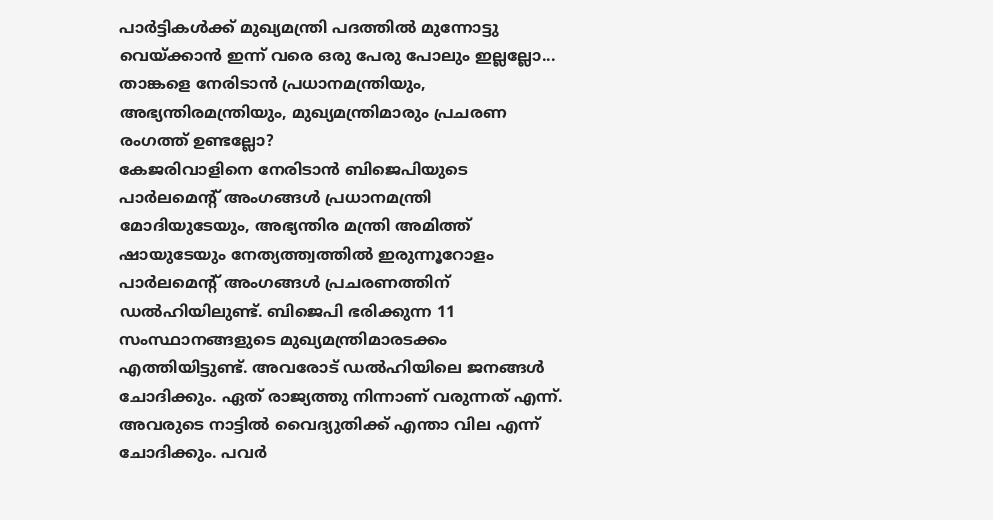പാര്‍ട്ടികള്‍ക്ക് മുഖ്യമന്ത്രി പദത്തില്‍ മുന്നോട്ടു വെയ്ക്കാന്‍ ഇന്ന് വരെ ഒരു പേരു പോലും ഇല്ലല്ലോ...
താങ്കളെ നേരിടാന്‍ പ്രധാനമന്ത്രിയും, അഭ്യന്തിരമന്ത്രിയും, മുഖ്യമന്ത്രിമാരും പ്രചരണ രംഗത്ത് ഉണ്ടല്ലോ?
കേജരിവാളിനെ നേരിടാന്‍ ബിജെപിയുടെ പാര്‍ലമെന്‍റ് അംഗങ്ങള്‍ പ്രധാനമന്ത്രി മോദിയുടേയും, അഭ്യന്തിര മന്ത്രി അമിത്ത് ഷായുടേയും നേത്യത്ത്വത്തില്‍ ഇരുന്നൂറോളം പാര്‍ലമെന്‍റ് അംഗങ്ങള്‍ പ്രചരണത്തിന് ഡല്‍ഹിയിലുണ്ട്. ബിജെപി ഭരിക്കുന്ന 11 സംസ്ഥാനങ്ങളുടെ മുഖ്യമന്ത്രിമാരടക്കം എത്തിയിട്ടുണ്ട്. അവരോട് ഡല്‍ഹിയിലെ ജനങ്ങള്‍ ചോദിക്കും. ഏത് രാജ്യത്തു നിന്നാണ് വരുന്നത് എന്ന്. അവരുടെ നാട്ടില്‍ വൈദ്യുതിക്ക് എന്താ വില എന്ന് ചോദിക്കും. പവര്‍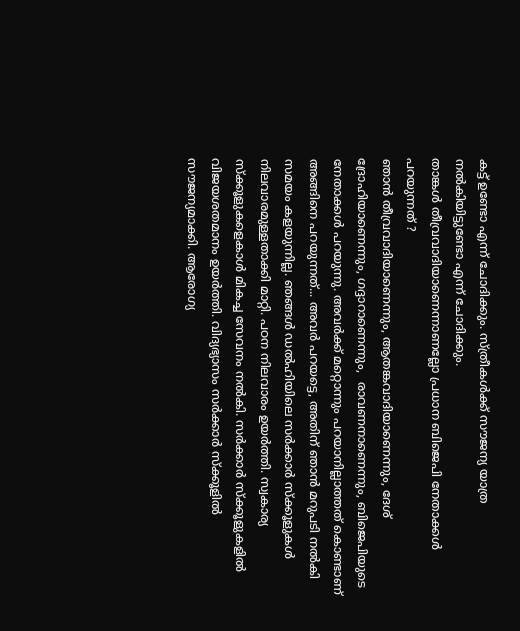കട്ട് ഉണ്ടോ എന്ന് ചോദിക്കും. സ്ത്രീകള്‍ക്ക് സൗജന്യ യാത്ര നല്‍കിയിട്ടുണ്ടോ എന്ന് ചോദിക്കും.
താങ്കള്‍ തീവ്രവാദിയാണെന്നാണല്ലോ പ്രധാന ബിജെപി നേതാക്കള്‍ പറയുന്നത് ?
ഞാന്‍ തീവ്രവാദിയാണെന്നും, ആതങ്കവാദിയാണെന്നും, ദേശ് ദ്രോഹിയാണെന്നും, ഗദ്ദാറാണെന്നും,  രാവണനാണെന്നും, ബിജെപിയുടെ നേതാക്കള്‍ പറയുന്നു. അവര്‍ക്ക് മറ്റൊന്നും പറയാനില്ലാത്തത് കൊണ്ടാണ് അങ്ങിനെ പറയുന്നത്... അവര്‍ പറയട്ടെ, അതിന് ഞാന്‍ മറുപടി നല്‍കി സമയം കളയുന്നില്ല. ഞങ്ങള്‍ ഡല്‍ഹിയിലെ സര്‍ക്കാര്‍ സ്ക്കൂളുകള്‍ നിലവാരമുള്ളതാക്കി മാറ്റി. പഠന നിലവാരം ഉയര്‍ത്തി. സ്വകാര്യ സ്ക്കൂളുകളെകാള്‍ മികച്ച സേവനം നല്‍കി. സര്‍ക്കാര്‍ സ്ക്കൂളുകളില്‍ വിജയശതമാനം ഉയര്‍ത്തി. വിദ്യഭ്യാസം സര്‍ക്കാര്‍ സ്ക്കൂളില്‍ സൗജന്യമാക്കി. ആരോഗ്യ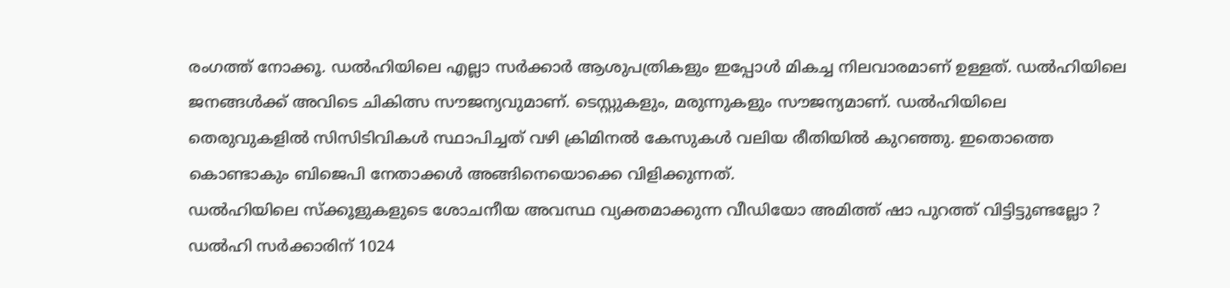രംഗത്ത് നോക്കൂ. ഡല്‍ഹിയിലെ എല്ലാ സര്‍ക്കാര്‍ ആശുപത്രികളും ഇപ്പോള്‍ മികച്ച നിലവാരമാണ് ഉള്ളത്. ഡല്‍ഹിയിലെ ജനങ്ങള്‍ക്ക് അവിടെ ചികിത്സ സൗജന്യവുമാണ്. ടെസ്റ്റുകളും, മരുന്നുകളും സൗജന്യമാണ്. ഡല്‍ഹിയിലെ തെരുവുകളില്‍ സിസിടിവികള്‍ സ്ഥാപിച്ചത് വഴി ക്രിമിനല്‍ കേസുകള്‍ വലിയ രീതിയില്‍ കുറഞ്ഞു. ഇതൊത്തെ കൊണ്ടാകും ബിജെപി നേതാക്കള്‍ അങ്ങിനെയൊക്കെ വിളിക്കുന്നത്.
ഡല്‍ഹിയിലെ സ്ക്കൂളുകളുടെ ശോചനീയ അവസ്ഥ വ്യക്തമാക്കുന്ന വീഡിയോ അമിത്ത് ഷാ പുറത്ത് വിട്ടിട്ടുണ്ടല്ലോ ?
ഡല്‍ഹി സര്‍ക്കാരിന് 1024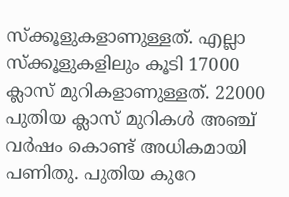സ്ക്കൂളുകളാണുള്ളത്. എല്ലാ സ്ക്കൂളുകളിലും കൂടി 17000 ക്ലാസ് മുറികളാണുള്ളത്. 22000 പുതിയ ക്ലാസ് മുറികള്‍ അഞ്ച് വര്‍ഷം കൊണ്ട് അധികമായി പണിതു. പുതിയ കുറേ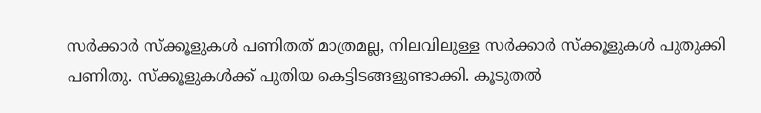സര്‍ക്കാര്‍ സ്ക്കൂളുകള്‍ പണിതത് മാത്രമല്ല, നിലവിലുള്ള സര്‍ക്കാര്‍ സ്ക്കൂളുകള്‍ പുതുക്കി പണിതു. സ്ക്കൂളുകള്‍ക്ക് പുതിയ കെട്ടിടങ്ങളുണ്ടാക്കി. കൂടുതല്‍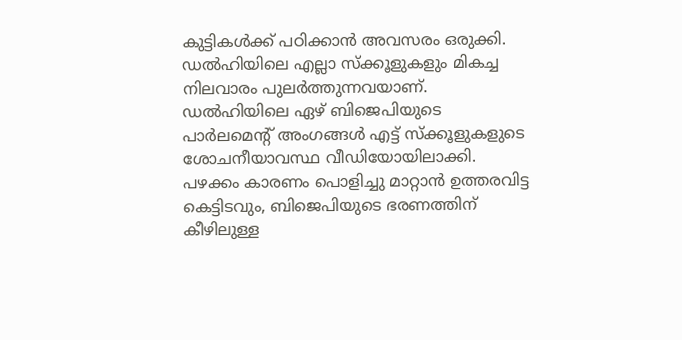കുട്ടികള്‍ക്ക് പഠിക്കാന്‍ അവസരം ഒരുക്കി. ഡല്‍ഹിയിലെ എല്ലാ സ്ക്കൂളുകളും മികച്ച നിലവാരം പുലര്‍ത്തുന്നവയാണ്. ഡല്‍ഹിയിലെ ഏഴ് ബിജെപിയുടെ പാര്‍ലമെന്‍റ് അംഗങ്ങള്‍ എട്ട് സ്ക്കൂളുകളുടെ ശോചനീയാവസ്ഥ വീഡിയോയിലാക്കി. പഴക്കം കാരണം പൊളിച്ചു മാറ്റാന്‍ ഉത്തരവിട്ട കെട്ടിടവും, ബിജെപിയുടെ ഭരണത്തിന് കീഴിലുള്ള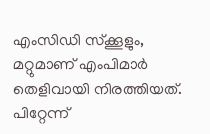എംസിഡി സ്ക്കൂളും,  മറ്റുമാണ് എംപിമാര്‍ തെളിവായി നിരത്തിയത്. പിറ്റേന്ന്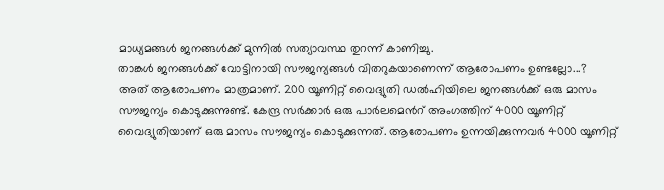മാധ്യമങ്ങള്‍ ജനങ്ങള്‍ക്ക് മുന്നില്‍ സത്യാവസ്ഥ തുറന്ന് കാണിച്ചു.
താങ്കള്‍ ജനങ്ങള്‍ക്ക് വോട്ടിനായി സൗജന്യങ്ങള്‍ വിതറുകയാണെന്ന് ആരോപണം ഉണ്ടല്ലോ...?
അത് ആരോപണം മാത്രമാണ്. 200 യൂണിറ്റ് വൈദ്യുതി ഡല്‍ഹിയിലെ ജനങ്ങള്‍ക്ക് ഒരു മാസം സൗജന്യം കൊടുക്കുന്നുണ്ട്. കേന്ദ്ര സര്‍ക്കാര്‍ ഒരു പാര്‍ലമെന്‍റ് അംഗത്തിന് 4000 യൂണിറ്റ് വൈദ്യുതിയാണ് ഒരു മാസം സൗജന്യം കൊടുക്കുന്നത്. ആരോപണം ഉന്നയിക്കുന്നവര്‍ 4000 യൂണിറ്റ്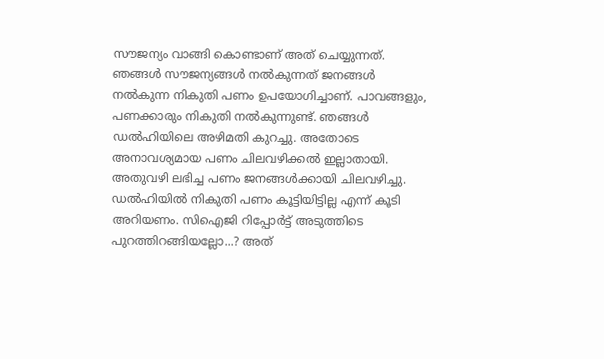സൗജന്യം വാങ്ങി കൊണ്ടാണ് അത് ചെയ്യുന്നത്. ഞങ്ങള്‍ സൗജന്യങ്ങള്‍ നല്‍കുന്നത് ജനങ്ങള്‍ നല്‍കുന്ന നികുതി പണം ഉപയോഗിച്ചാണ്. പാവങ്ങളും, പണക്കാരും നികുതി നല്‍കുന്നുണ്ട്. ഞങ്ങള്‍ ഡല്‍ഹിയിലെ അഴിമതി കുറച്ചു. അതോടെ അനാവശ്യമായ പണം ചിലവഴിക്കല്‍ ഇല്ലാതായി. അതുവഴി ലഭിച്ച പണം ജനങ്ങള്‍ക്കായി ചിലവഴിച്ചു. ഡല്‍ഹിയില്‍ നികുതി പണം കൂട്ടിയിട്ടില്ല എന്ന് കൂടി അറിയണം. സിഐജി റിപ്പോര്‍ട്ട് അടുത്തിടെ പുറത്തിറങ്ങിയല്ലോ...? അത്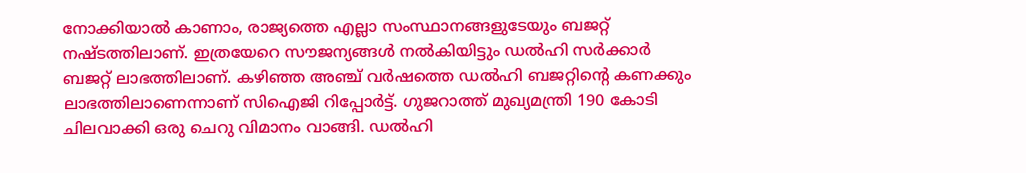നോക്കിയാല്‍ കാണാം, രാജ്യത്തെ എല്ലാ സംസ്ഥാനങ്ങളുടേയും ബജറ്റ് നഷ്ടത്തിലാണ്. ഇത്രയേറെ സൗജന്യങ്ങള്‍ നല്‍കിയിട്ടും ഡല്‍ഹി സര്‍ക്കാര്‍ ബജറ്റ് ലാഭത്തിലാണ്. കഴിഞ്ഞ അഞ്ച് വര്‍ഷത്തെ ഡല്‍ഹി ബജറ്റിന്‍റെ കണക്കും ലാഭത്തിലാണെന്നാണ് സിഐജി റിപ്പോര്‍ട്ട്. ഗുജറാത്ത് മുഖ്യമന്ത്രി 190 കോടി ചിലവാക്കി ഒരു ചെറു വിമാനം വാങ്ങി. ഡല്‍ഹി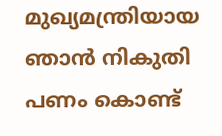മുഖ്യമന്ത്രിയായ ഞാന്‍ നികുതി പണം കൊണ്ട്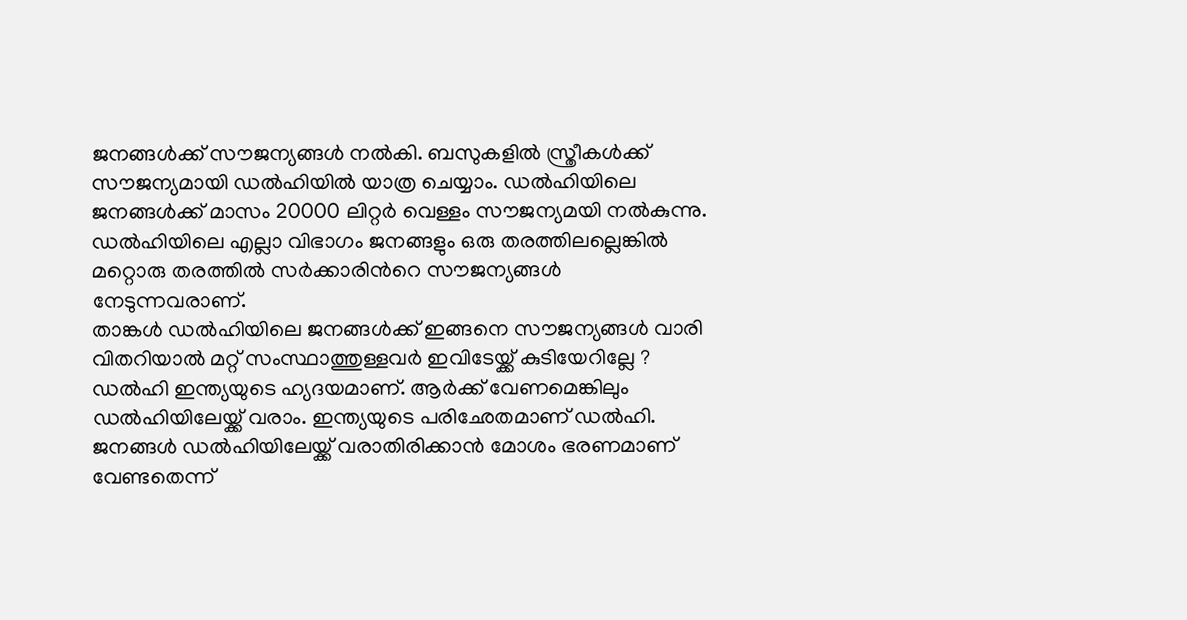ജനങ്ങള്‍ക്ക് സൗജന്യങ്ങള്‍ നല്‍കി. ബസുകളില്‍ സ്ത്രീകള്‍ക്ക് സൗജന്യമായി ഡല്‍ഹിയില്‍ യാത്ര ചെയ്യാം. ഡല്‍ഹിയിലെ ജനങ്ങള്‍ക്ക് മാസം 20000 ലിറ്റര്‍ വെള്ളം സൗജന്യമയി നല്‍കുന്നു. ഡല്‍ഹിയിലെ എല്ലാ വിഭാഗം ജനങ്ങളും ഒരു തരത്തിലല്ലെങ്കില്‍ മറ്റൊരു തരത്തില്‍ സര്‍ക്കാരിന്‍റെ സൗജന്യങ്ങള്‍ നേടുന്നവരാണ്.
താങ്കള്‍ ഡല്‍ഹിയിലെ ജനങ്ങള്‍ക്ക് ഇങ്ങനെ സൗജന്യങ്ങള്‍ വാരി വിതറിയാല്‍ മറ്റ് സംസ്ഥാത്തുള്ളവര്‍ ഇവിടേയ്ക്ക് കുടിയേറില്ലേ ?
ഡല്‍ഹി ഇന്ത്യയുടെ ഹ്യദയമാണ്. ആര്‍ക്ക് വേണമെങ്കിലും ഡല്‍ഹിയിലേയ്ക്ക് വരാം. ഇന്ത്യയുടെ പരിഛേതമാണ് ഡല്‍ഹി. ജനങ്ങള്‍ ഡല്‍ഹിയിലേയ്ക്ക് വരാതിരിക്കാന്‍ മോശം ഭരണമാണ് വേണ്ടതെന്ന്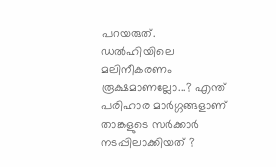പറയരുത്.
ഡല്‍ഹിയിലെ മലിനീകരണം രൂക്ഷമാണല്ലോ...? എന്ത് പരിഹാര മാര്‍ഗ്ഗങ്ങളാണ് താങ്കളുടെ സര്‍ക്കാര്‍ നടപ്പിലാക്കിയത് ?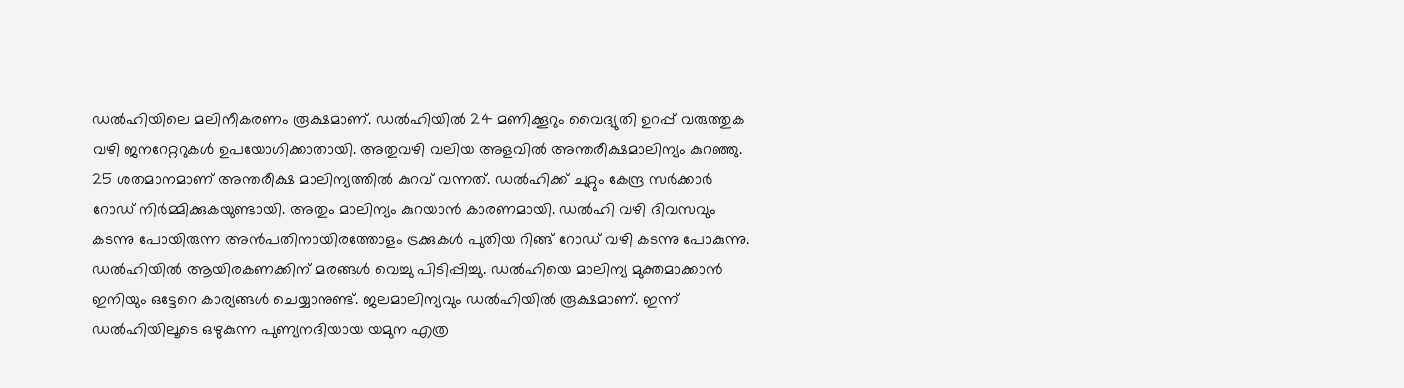ഡല്‍ഹിയിലെ മലിനീകരണം രൂക്ഷമാണ്. ഡല്‍ഹിയില്‍ 24 മണിക്കൂറും വൈദ്യുതി ഉറപ്പ് വരുത്തുക വഴി ജനറേറ്ററുകള്‍ ഉപയോഗിക്കാതായി. അതുവഴി വലിയ അളവില്‍ അന്തരീക്ഷമാലിന്യം കുറഞ്ഞു. 25 ശതമാനമാണ് അന്തരീക്ഷ മാലിന്യത്തില്‍ കുറവ് വന്നത്. ഡല്‍ഹിക്ക് ചുറ്റും കേന്ദ്ര സര്‍ക്കാര്‍ റോഡ് നിര്‍മ്മിക്കുകയുണ്ടായി. അതും മാലിന്യം കുറയാന്‍ കാരണമായി. ഡല്‍ഹി വഴി ദിവസവും കടന്നു പോയിരുന്ന അന്‍പതിനായിരത്തോളം ട്രക്കുകള്‍ പുതിയ റിങ്ങ് റോഡ് വഴി കടന്നു പോകുന്നു. ഡല്‍ഹിയില്‍ ആയിരകണക്കിന് മരങ്ങള്‍ വെച്ചു പിടിപ്പിച്ചു. ഡല്‍ഹിയെ മാലിന്യ മുക്തമാക്കാന്‍ ഇനിയും ഒട്ടേറെ കാര്യങ്ങള്‍ ചെയ്യാനുണ്ട്. ജലമാലിന്യവും ഡല്‍ഹിയില്‍ രൂക്ഷമാണ്. ഇന്ന് ഡല്‍ഹിയിലൂടെ ഒഴുകുന്ന പുണ്യനദിയായ യമുന എത്ര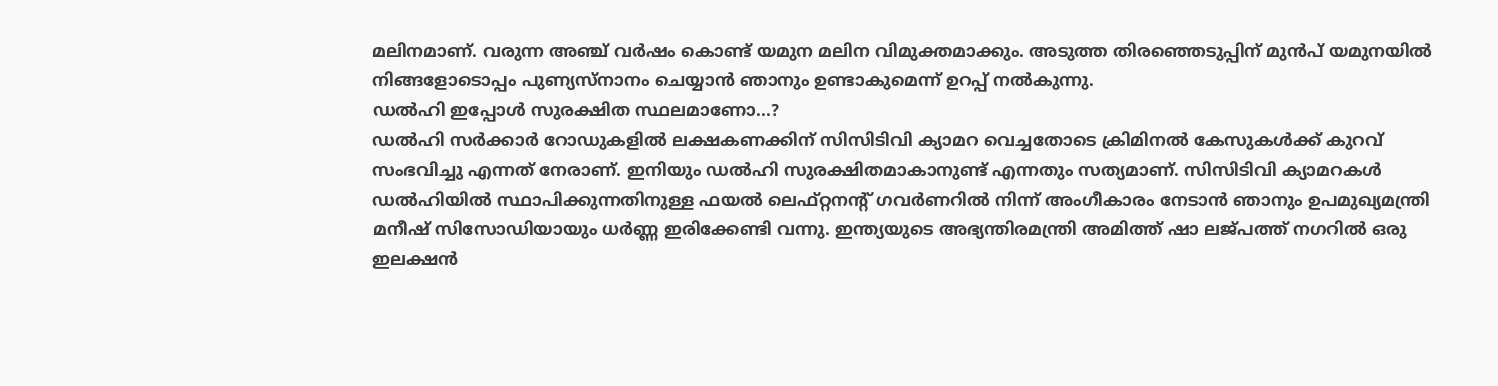മലിനമാണ്. വരുന്ന അഞ്ച് വര്‍ഷം കൊണ്ട് യമുന മലിന വിമുക്തമാക്കും. അടുത്ത തിരഞ്ഞെടുപ്പിന് മുന്‍പ് യമുനയില്‍ നിങ്ങളോടൊപ്പം പുണ്യസ്നാനം ചെയ്യാന്‍ ഞാനും ഉണ്ടാകുമെന്ന് ഉറപ്പ് നല്‍കുന്നു.
ഡല്‍ഹി ഇപ്പോള്‍ സുരക്ഷിത സ്ഥലമാണോ...?
ഡല്‍ഹി സര്‍ക്കാര്‍ റോഡുകളില്‍ ലക്ഷകണക്കിന് സിസിടിവി ക്യാമറ വെച്ചതോടെ ക്രിമിനല്‍ കേസുകള്‍ക്ക് കുറവ് സംഭവിച്ചു എന്നത് നേരാണ്. ഇനിയും ഡല്‍ഹി സുരക്ഷിതമാകാനുണ്ട് എന്നതും സത്യമാണ്. സിസിടിവി ക്യാമറകള്‍ ഡല്‍ഹിയില്‍ സ്ഥാപിക്കുന്നതിനുള്ള ഫയല്‍ ലെഫ്റ്റനന്‍റ് ഗവര്‍ണറില്‍ നിന്ന് അംഗീകാരം നേടാന്‍ ഞാനും ഉപമുഖ്യമന്ത്രി മനീഷ് സിസോഡിയായും ധര്‍ണ്ണ ഇരിക്കേണ്ടി വന്നു. ഇന്ത്യയുടെ അഭ്യന്തിരമന്ത്രി അമിത്ത് ഷാ ലജ്പത്ത് നഗറില്‍ ഒരു ഇലക്ഷന്‍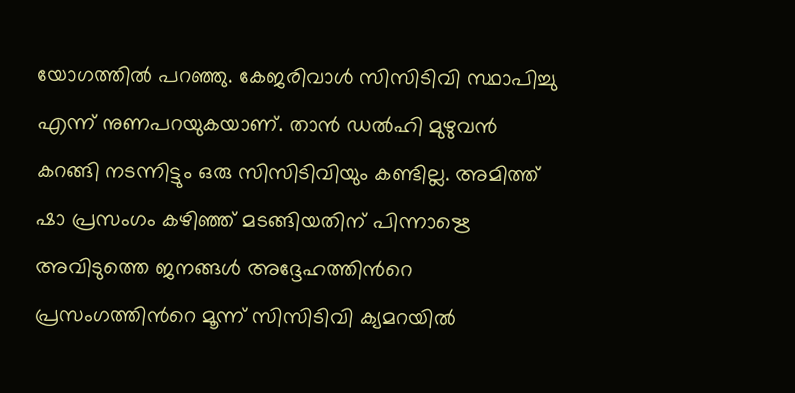യോഗത്തില്‍ പറഞ്ഞു. കേജരിവാള്‍ സിസിടിവി സ്ഥാപിച്ചു എന്ന് നുണപറയുകയാണ്. താന്‍ ഡല്‍ഹി മുഴുവന്‍ കറങ്ങി നടന്നിട്ടും ഒരു സിസിടിവിയും കണ്ടില്ല. അമിത്ത് ഷാ പ്രസംഗം കഴിഞ്ഞ് മടങ്ങിയതിന് പിന്നാഋെ അവിടുത്തെ ജനങ്ങള്‍ അദ്ദേഹത്തിന്‍റെ പ്രസംഗത്തിന്‍റെ മൂന്ന് സിസിടിവി ക്യമറയില്‍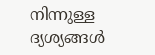നിന്നുള്ള ദ്യശ്യങ്ങള്‍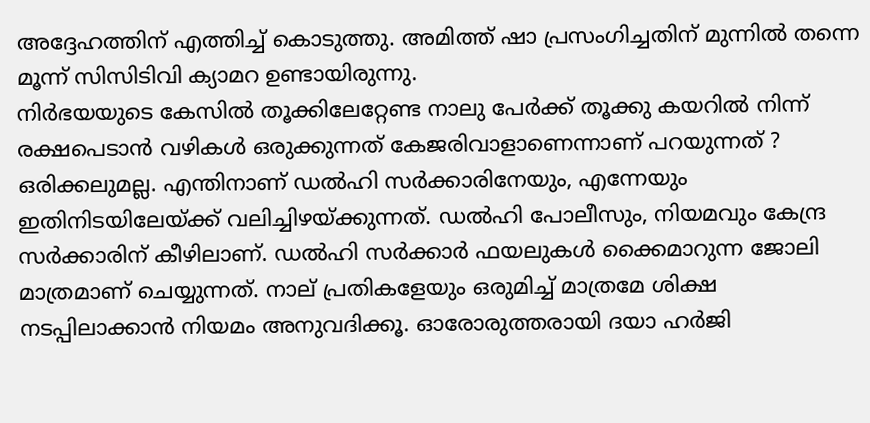അദ്ദേഹത്തിന് എത്തിച്ച് കൊടുത്തു. അമിത്ത് ഷാ പ്രസംഗിച്ചതിന് മുന്നില്‍ തന്നെ മൂന്ന് സിസിടിവി ക്യാമറ ഉണ്ടായിരുന്നു.
നിര്‍ഭയയുടെ കേസില്‍ തൂക്കിലേറ്റേണ്ട നാലു പേര്‍ക്ക് തൂക്കു കയറില്‍ നിന്ന് രക്ഷപെടാന്‍ വഴികള്‍ ഒരുക്കുന്നത് കേജരിവാളാണെന്നാണ് പറയുന്നത് ?
ഒരിക്കലുമല്ല. എന്തിനാണ് ഡല്‍ഹി സര്‍ക്കാരിനേയും, എന്നേയും ഇതിനിടയിലേയ്ക്ക് വലിച്ചിഴയ്ക്കുന്നത്. ഡല്‍ഹി പോലീസും, നിയമവും കേന്ദ്ര സര്‍ക്കാരിന് കീഴിലാണ്. ഡല്‍ഹി സര്‍ക്കാര്‍ ഫയലുകള്‍ ക്കൈമാറുന്ന ജോലി മാത്രമാണ് ചെയ്യുന്നത്. നാല് പ്രതികളേയും ഒരുമിച്ച് മാത്രമേ ശിക്ഷ നടപ്പിലാക്കാന്‍ നിയമം അനുവദിക്കൂ. ഓരോരുത്തരായി ദയാ ഹര്‍ജി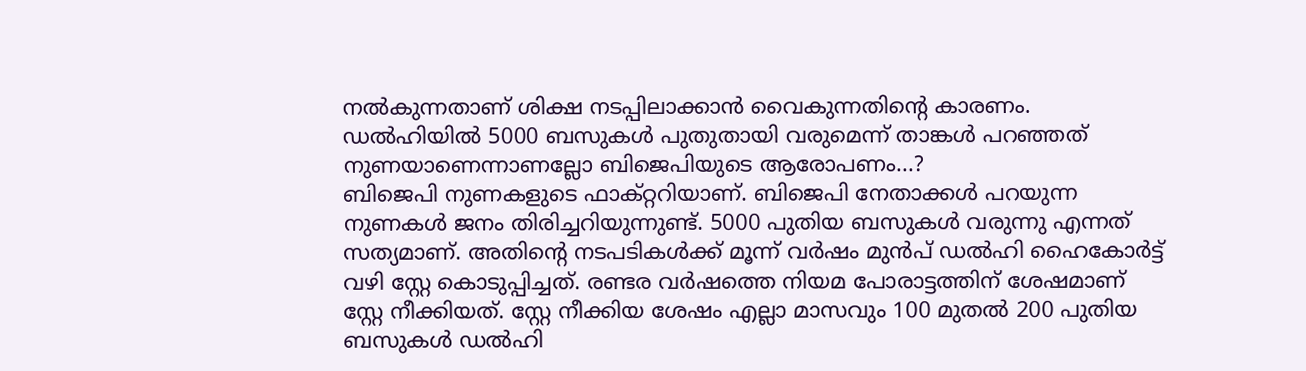നല്‍കുന്നതാണ് ശിക്ഷ നടപ്പിലാക്കാന്‍ വൈകുന്നതിന്‍റെ കാരണം.
ഡല്‍ഹിയില്‍ 5000 ബസുകള്‍ പുതുതായി വരുമെന്ന് താങ്കള്‍ പറഞ്ഞത് നുണയാണെന്നാണല്ലോ ബിജെപിയുടെ ആരോപണം...?
ബിജെപി നുണകളുടെ ഫാക്റ്ററിയാണ്. ബിജെപി നേതാക്കള്‍ പറയുന്ന നുണകള്‍ ജനം തിരിച്ചറിയുന്നുണ്ട്. 5000 പുതിയ ബസുകള്‍ വരുന്നു എന്നത് സത്യമാണ്. അതിന്‍റെ നടപടികള്‍ക്ക് മൂന്ന് വര്‍ഷം മുന്‍പ് ഡല്‍ഹി ഹൈകോര്‍ട്ട് വഴി സ്റ്റേ കൊടുപ്പിച്ചത്. രണ്ടര വര്‍ഷത്തെ നിയമ പോരാട്ടത്തിന് ശേഷമാണ് സ്റ്റേ നീക്കിയത്. സ്റ്റേ നീക്കിയ ശേഷം എല്ലാ മാസവും 100 മുതല്‍ 200 പുതിയ ബസുകള്‍ ഡല്‍ഹി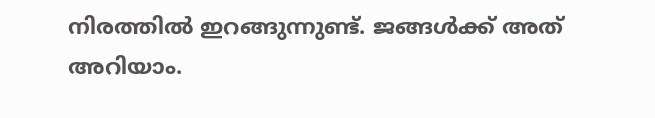നിരത്തില്‍ ഇറങ്ങുന്നുണ്ട്. ജങ്ങള്‍ക്ക് അത് അറിയാം.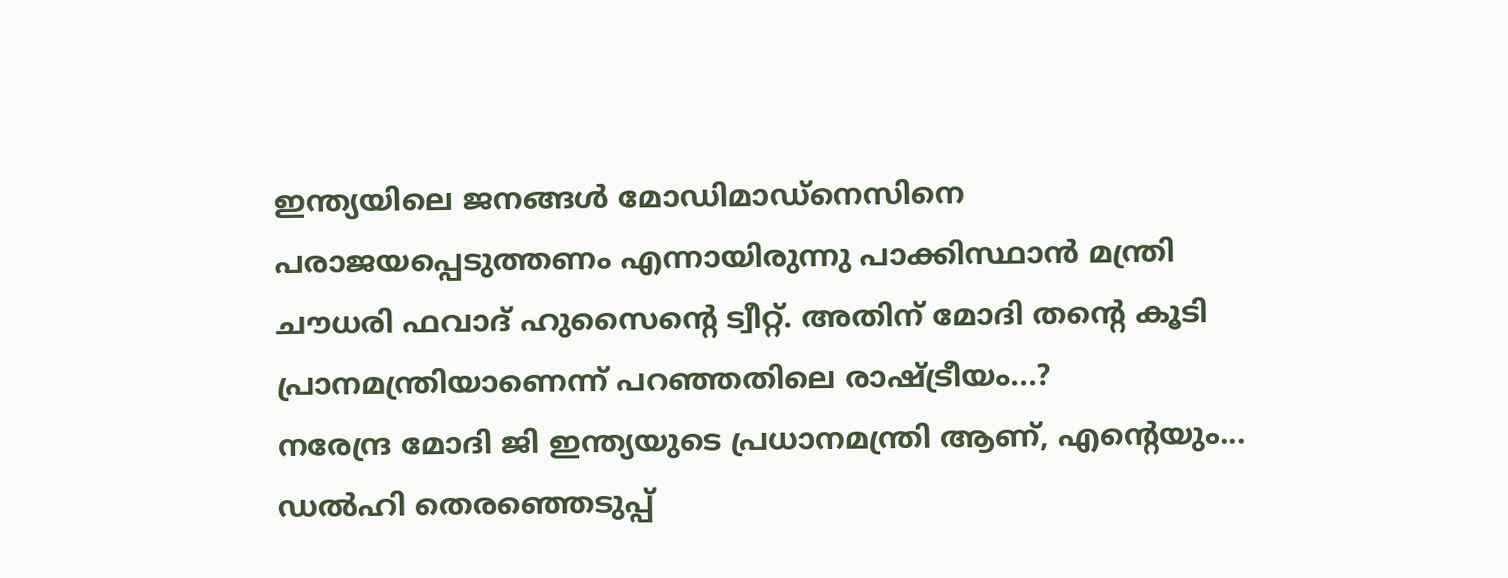ഇന്ത്യയിലെ ജനങ്ങള്‍ മോഡിമാഡ്നെസിനെ പരാജയപ്പെടുത്തണം എന്നായിരുന്നു പാക്കിസ്ഥാന്‍ മന്ത്രി ചൗധരി ഫവാദ് ഹുസൈന്‍റെ ട്വീറ്റ്. അതിന് മോദി തന്‍റെ കൂടി പ്രാനമന്ത്രിയാണെന്ന് പറഞ്ഞതിലെ രാഷ്ട്രീയം...?
നരേന്ദ്ര മോദി ജി ഇന്ത്യയുടെ പ്രധാനമന്ത്രി ആണ്, എന്‍റെയും... ഡല്‍ഹി തെരഞ്ഞെടുപ്പ്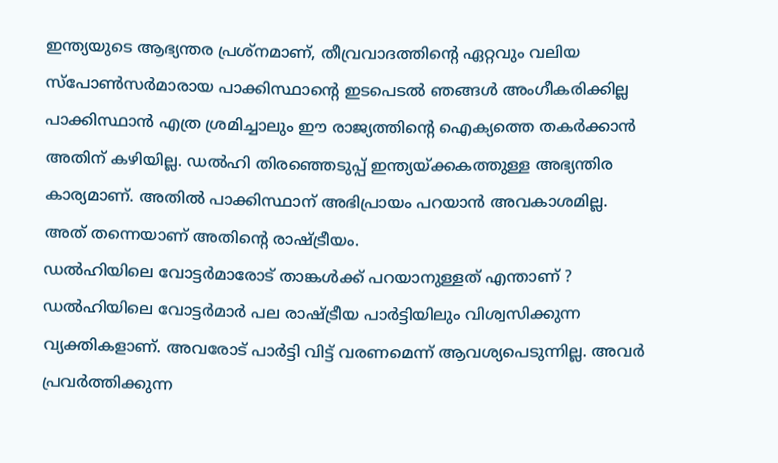ഇന്ത്യയുടെ ആഭ്യന്തര പ്രശ്നമാണ്, തീവ്രവാദത്തിന്‍റെ ഏറ്റവും വലിയ സ്പോണ്‍സര്‍മാരായ പാക്കിസ്ഥാന്‍റെ ഇടപെടല്‍ ഞങ്ങള്‍ അംഗീകരിക്കില്ല പാക്കിസ്ഥാന്‍ എത്ര ശ്രമിച്ചാലും ഈ രാജ്യത്തിന്‍റെ ഐക്യത്തെ തകര്‍ക്കാന്‍ അതിന് കഴിയില്ല. ഡല്‍ഹി തിരഞ്ഞെടുപ്പ് ഇന്ത്യയ്ക്കകത്തുള്ള അഭ്യന്തിര കാര്യമാണ്. അതില്‍ പാക്കിസ്ഥാന് അഭിപ്രായം പറയാന്‍ അവകാശമില്ല. അത് തന്നെയാണ് അതിന്‍റെ രാഷ്ട്രീയം.
ഡല്‍ഹിയിലെ വോട്ടര്‍മാരോട് താങ്കള്‍ക്ക് പറയാനുള്ളത് എന്താണ് ?
ഡല്‍ഹിയിലെ വോട്ടര്‍മാര്‍ പല രാഷ്ട്രീയ പാര്‍ട്ടിയിലും വിശ്വസിക്കുന്ന വ്യക്തികളാണ്. അവരോട് പാര്‍ട്ടി വിട്ട് വരണമെന്ന് ആവശ്യപെടുന്നില്ല. അവര്‍ പ്രവര്‍ത്തിക്കുന്ന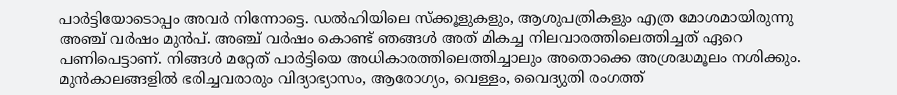പാര്‍ട്ടിയോടൊപ്പം അവര്‍ നിന്നോട്ടെ. ഡല്‍ഹിയിലെ സ്ക്കൂളുകളും, ആശുപത്രികളും എത്ര മോശമായിരുന്നു അഞ്ച് വര്‍ഷം മുന്‍പ്. അഞ്ച് വര്‍ഷം കൊണ്ട് ഞങ്ങള്‍ അത് മികച്ച നിലവാരത്തിലെത്തിച്ചത് ഏറെ പണിപെട്ടാണ്. നിങ്ങള്‍ മറ്റേത് പാര്‍ട്ടിയെ അധികാരത്തിലെത്തിച്ചാലും അതൊക്കെ അശ്രദ്ധമൂലം നശിക്കും. മുന്‍കാലങ്ങളില്‍ ഭരിച്ചവരാരും വിദ്യാഭ്യാസം, ആരോഗ്യം, വെള്ളം, വൈദ്യുതി രംഗത്ത്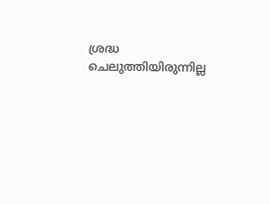ശ്രദ്ധ ചെലുത്തിയിരുന്നില്ല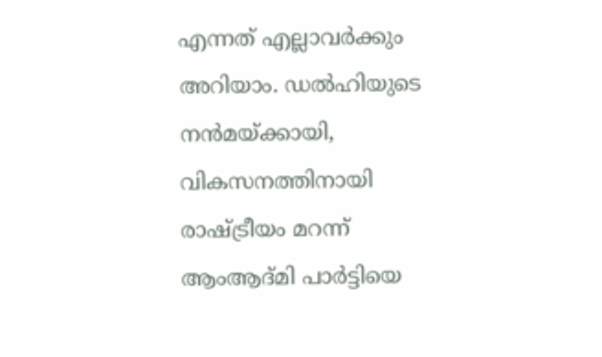എന്നത് എല്ലാവര്‍ക്കും അറിയാം. ഡല്‍ഹിയുടെ നന്‍മയ്ക്കായി, വികസനത്തിനായി രാഷ്ട്രീയം മറന്ന് ആംആദ്മി പാര്‍ട്ടിയെ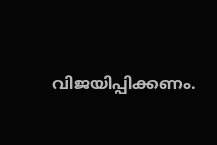വിജയിപ്പിക്കണം.